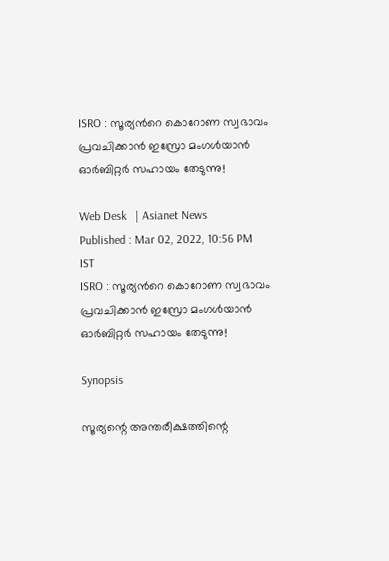ISRO : സൂര്യന്‍റെ കൊറോണ സ്വഭാവം പ്രവചിക്കാന്‍ ഇസ്രോ മംഗള്‍യാന്‍ ഓര്‍ബിറ്റര്‍ സഹായം തേടുന്നു!

Web Desk   | Asianet News
Published : Mar 02, 2022, 10:56 PM IST
ISRO : സൂര്യന്‍റെ കൊറോണ സ്വഭാവം പ്രവചിക്കാന്‍ ഇസ്രോ മംഗള്‍യാന്‍ ഓര്‍ബിറ്റര്‍ സഹായം തേടുന്നു!

Synopsis

സൂര്യന്റെ അന്തരീക്ഷത്തിന്റെ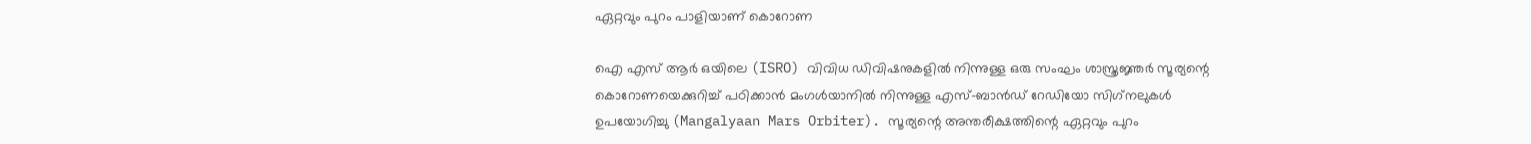ഏറ്റവും പുറം പാളിയാണ് കൊറോണ

ഐ എസ് ആര്‍ ഒയിലെ (ISRO) വിവിധ ഡിവിഷനുകളില്‍ നിന്നുള്ള ഒരു സംഘം ശാസ്ത്രജ്ഞര്‍ സൂര്യന്റെ കൊറോണയെക്കുറിച്ച് പഠിക്കാന്‍ മംഗള്‍യാനില്‍ നിന്നുള്ള എസ്-ബാന്‍ഡ് റേഡിയോ സിഗ്‌നലുകള്‍ ഉപയോഗിച്ചു (Mangalyaan Mars Orbiter). സൂര്യന്റെ അന്തരീക്ഷത്തിന്റെ ഏറ്റവും പുറം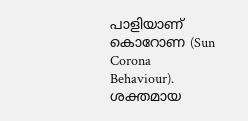പാളിയാണ് കൊറോണ (Sun Corona Behaviour). ശക്തമായ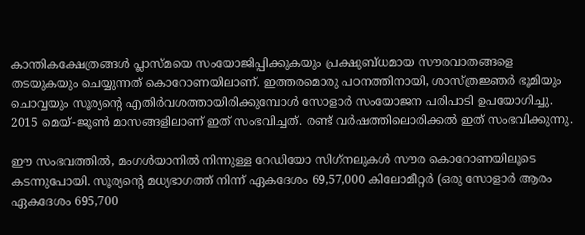കാന്തികക്ഷേത്രങ്ങള്‍ പ്ലാസ്മയെ സംയോജിപ്പിക്കുകയും പ്രക്ഷുബ്ധമായ സൗരവാതങ്ങളെ തടയുകയും ചെയ്യുന്നത് കൊറോണയിലാണ്. ഇത്തരമൊരു പഠനത്തിനായി, ശാസ്ത്രജ്ഞര്‍ ഭൂമിയും ചൊവ്വയും സൂര്യന്റെ എതിര്‍വശത്തായിരിക്കുമ്പോള്‍ സോളാര്‍ സംയോജന പരിപാടി ഉപയോഗിച്ചു. 2015 മെയ്-ജൂണ്‍ മാസങ്ങളിലാണ് ഇത് സംഭവിച്ചത്. രണ്ട് വര്‍ഷത്തിലൊരിക്കല്‍ ഇത് സംഭവിക്കുന്നു.

ഈ സംഭവത്തില്‍, മംഗള്‍യാനില്‍ നിന്നുള്ള റേഡിയോ സിഗ്‌നലുകള്‍ സൗര കൊറോണയിലൂടെ കടന്നുപോയി. സൂര്യന്റെ മധ്യഭാഗത്ത് നിന്ന് ഏകദേശം 69,57,000 കിലോമീറ്റര്‍ (ഒരു സോളാര്‍ ആരം ഏകദേശം 695,700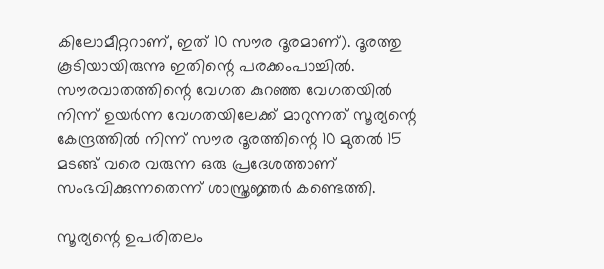കിലോമീറ്ററാണ്, ഇത് 10 സൗര ദൂരമാണ്). ദൂരത്തു കൂടിയായിരുന്നു ഇതിന്റെ പരക്കംപാച്ചില്‍. സൗരവാതത്തിന്റെ വേഗത കുറഞ്ഞ വേഗതയില്‍ നിന്ന് ഉയര്‍ന്ന വേഗതയിലേക്ക് മാറുന്നത് സൂര്യന്റെ കേന്ദ്രത്തില്‍ നിന്ന് സൗര ദൂരത്തിന്റെ 10 മുതല്‍ 15 മടങ്ങ് വരെ വരുന്ന ഒരു പ്രദേശത്താണ് സംഭവിക്കുന്നതെന്ന് ശാസ്ത്രജ്ഞര്‍ കണ്ടെത്തി.

സൂര്യന്റെ ഉപരിതലം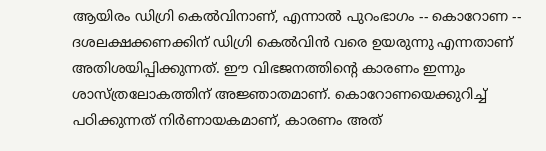ആയിരം ഡിഗ്രി കെല്‍വിനാണ്, എന്നാല്‍ പുറംഭാഗം -- കൊറോണ -- ദശലക്ഷക്കണക്കിന് ഡിഗ്രി കെല്‍വിന്‍ വരെ ഉയരുന്നു എന്നതാണ് അതിശയിപ്പിക്കുന്നത്. ഈ വിഭജനത്തിന്റെ കാരണം ഇന്നും ശാസ്ത്രലോകത്തിന് അജ്ഞാതമാണ്. കൊറോണയെക്കുറിച്ച് പഠിക്കുന്നത് നിര്‍ണായകമാണ്, കാരണം അത്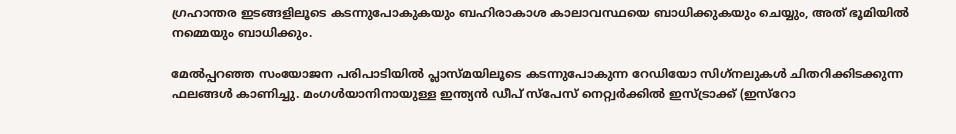ഗ്രഹാന്തര ഇടങ്ങളിലൂടെ കടന്നുപോകുകയും ബഹിരാകാശ കാലാവസ്ഥയെ ബാധിക്കുകയും ചെയ്യും, അത് ഭൂമിയില്‍ നമ്മെയും ബാധിക്കും.

മേല്‍പ്പറഞ്ഞ സംയോജന പരിപാടിയില്‍ പ്ലാസ്മയിലൂടെ കടന്നുപോകുന്ന റേഡിയോ സിഗ്‌നലുകള്‍ ചിതറിക്കിടക്കുന്ന ഫലങ്ങള്‍ കാണിച്ചു. മംഗള്‍യാനിനായുള്ള ഇന്ത്യന്‍ ഡീപ് സ്പേസ് നെറ്റ്വര്‍ക്കില്‍ ഇസ്ട്രാക്ക് (ഇസ്റോ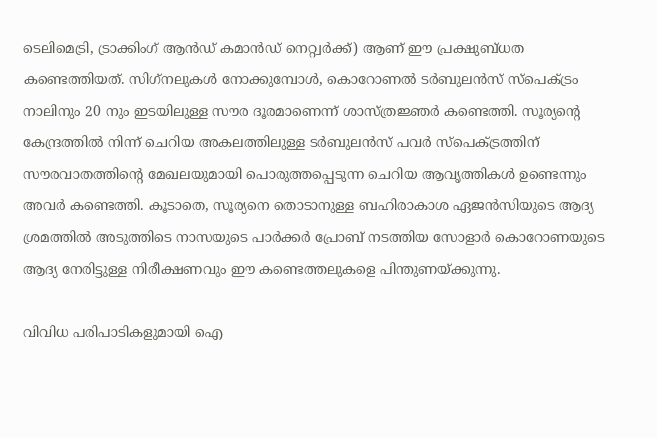ടെലിമെട്രി, ട്രാക്കിംഗ് ആന്‍ഡ് കമാന്‍ഡ് നെറ്റ്വര്‍ക്ക്) ആണ് ഈ പ്രക്ഷുബ്ധത കണ്ടെത്തിയത്. സിഗ്‌നലുകള്‍ നോക്കുമ്പോള്‍, കൊറോണല്‍ ടര്‍ബുലന്‍സ് സ്‌പെക്ട്രം നാലിനും 20 നും ഇടയിലുള്ള സൗര ദൂരമാണെന്ന് ശാസ്ത്രജ്ഞര്‍ കണ്ടെത്തി. സൂര്യന്റെ കേന്ദ്രത്തില്‍ നിന്ന് ചെറിയ അകലത്തിലുള്ള ടര്‍ബുലന്‍സ് പവര്‍ സ്‌പെക്ട്രത്തിന് സൗരവാതത്തിന്റെ മേഖലയുമായി പൊരുത്തപ്പെടുന്ന ചെറിയ ആവൃത്തികള്‍ ഉണ്ടെന്നും അവര്‍ കണ്ടെത്തി. കൂടാതെ, സൂര്യനെ തൊടാനുള്ള ബഹിരാകാശ ഏജന്‍സിയുടെ ആദ്യ ശ്രമത്തില്‍ അടുത്തിടെ നാസയുടെ പാര്‍ക്കര്‍ പ്രോബ് നടത്തിയ സോളാര്‍ കൊറോണയുടെ ആദ്യ നേരിട്ടുള്ള നിരീക്ഷണവും ഈ കണ്ടെത്തലുകളെ പിന്തുണയ്ക്കുന്നു.

വിവിധ പരിപാടികളുമായി ഐ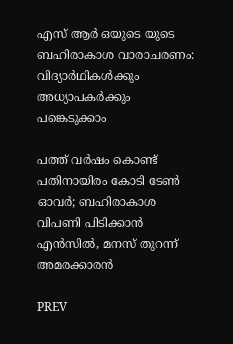എസ് ആര്‍ ഒയുടെ യുടെ ബഹിരാകാശ വാരാചരണം: വിദ്യാർഥികൾക്കും അധ്യാപകർക്കും പങ്കെടുക്കാം

പത്ത് വർഷം കൊണ്ട് പതിനായിരം കോടി ടേൺ ഓവർ; ബഹിരാകാശ വിപണി പിടിക്കാൻ എൻസിൽ, മനസ് തുറന്ന് അമരക്കാരൻ

PREV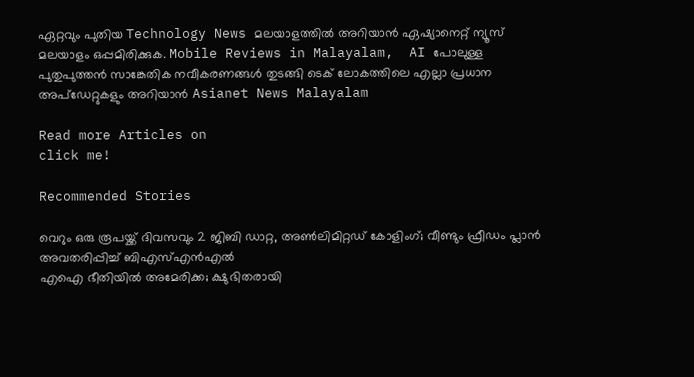ഏറ്റവും പുതിയ Technology News മലയാളത്തിൽ അറിയാൻ ഏഷ്യാനെറ്റ് ന്യൂസ് മലയാളം ഒപ്പമിരിക്കുക. Mobile Reviews in Malayalam,  AI പോലുള്ള പുതുപുത്തൻ സാങ്കേതിക നവീകരണങ്ങൾ തുടങ്ങി ടെക് ലോകത്തിലെ എല്ലാ പ്രധാന അപ്‌ഡേറ്റുകളും അറിയാൻ Asianet News Malayalam

Read more Articles on
click me!

Recommended Stories

വെറും ഒരു രൂപയ്ക്ക് ദിവസവും 2 ജിബി ഡാറ്റ, അണ്‍ലിമിറ്റഡ് കോളിംഗ്; വീണ്ടും ഫ്രീഡം പ്ലാന്‍ അവതരിപ്പിച്ച് ബിഎസ്എന്‍എല്‍
എഐ ഭീതിയിൽ അമേരിക്ക; ക്ഷുഭിതരായി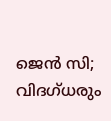ജെൻ സി; വിദഗ്ധരും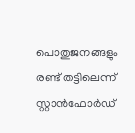പൊതുജനങ്ങളും രണ്ട് തട്ടിലെന്ന് സ്റ്റാൻഫോർഡ്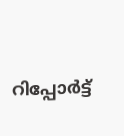റിപ്പോർട്ട്